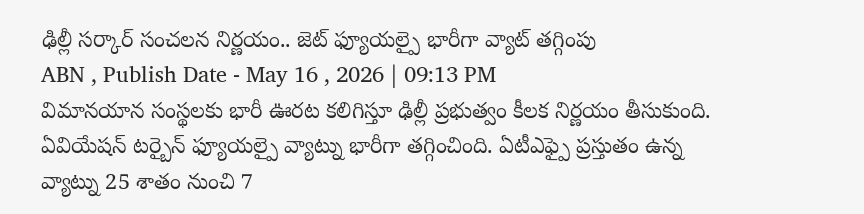ఢిల్లీ సర్కార్ సంచలన నిర్ణయం.. జెట్ ఫ్యూయల్పై భారీగా వ్యాట్ తగ్గింపు
ABN , Publish Date - May 16 , 2026 | 09:13 PM
విమానయాన సంస్థలకు భారీ ఊరట కలిగిస్తూ ఢిల్లీ ప్రభుత్వం కీలక నిర్ణయం తీసుకుంది. ఏవియేషన్ టర్బైన్ ఫ్యూయల్పై వ్యాట్ను భారీగా తగ్గించింది. ఏటీఎఫ్పై ప్రస్తుతం ఉన్న వ్యాట్ను 25 శాతం నుంచి 7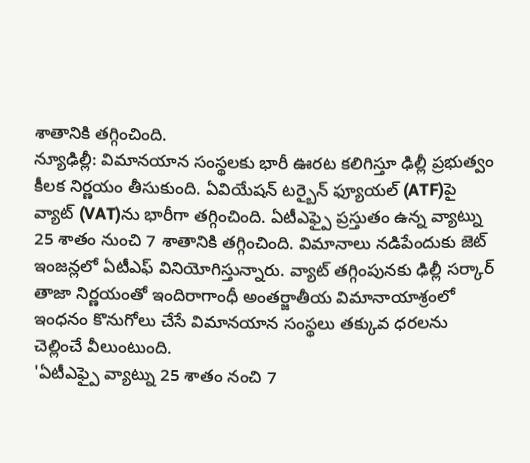శాతానికి తగ్గించింది.
న్యూఢిల్లీ: విమానయాన సంస్థలకు భారీ ఊరట కలిగిస్తూ ఢిల్లీ ప్రభుత్వం కీలక నిర్ణయం తీసుకుంది. ఏవియేషన్ టర్బైన్ ఫ్యూయల్ (ATF)పై వ్యాట్ (VAT)ను భారీగా తగ్గించింది. ఏటీఎఫ్పై ప్రస్తుతం ఉన్న వ్యాట్ను 25 శాతం నుంచి 7 శాతానికి తగ్గించింది. విమానాలు నడిపేందుకు జెట్ ఇంజన్లలో ఏటీఎఫ్ వినియోగిస్తున్నారు. వ్యాట్ తగ్గింపునకు ఢిల్లీ సర్కార్ తాజా నిర్ణయంతో ఇందిరాగాంధీ అంతర్జాతీయ విమానాయాశ్రంలో ఇంధనం కొనుగోలు చేసే విమానయాన సంస్థలు తక్కువ ధరలను చెల్లించే వీలుంటుంది.
'ఏటీఎఫ్పై వ్యాట్ను 25 శాతం నంచి 7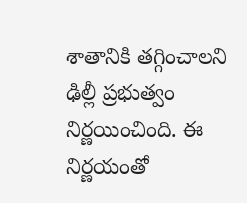శాతానికి తగ్గించాలని ఢిల్లీ ప్రభుత్వం నిర్ణయించింది. ఈ నిర్ణయంతో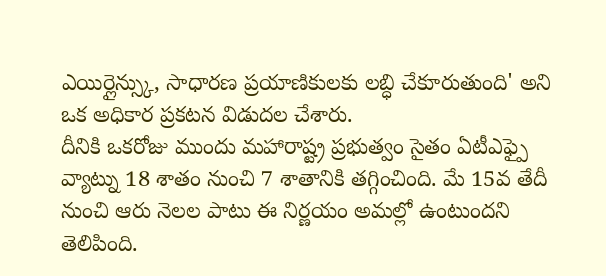ఎయిర్లైన్స్కు, సాధారణ ప్రయాణికులకు లబ్ధి చేకూరుతుంది' అని ఒక అధికార ప్రకటన విడుదల చేశారు.
దీనికి ఒకరోజు ముందు మహారాష్ట్ర ప్రభుత్వం సైతం ఏటీఎఫ్పై వ్యాట్ను 18 శాతం నుంచి 7 శాతానికి తగ్గించింది. మే 15వ తేదీ నుంచి ఆరు నెలల పాటు ఈ నిర్ణయం అమల్లో ఉంటుందని తెలిపింది.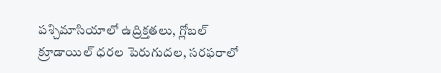పశ్చిమాసియాలో ఉద్రిక్తతలు, గ్లోబల్ క్రూడాయిల్ ధరల పెరుగుదల, సరఫరాలో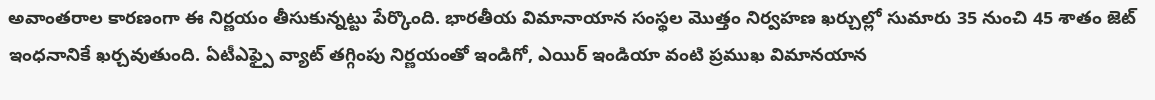అవాంతరాల కారణంగా ఈ నిర్ణయం తీసుకున్నట్టు పేర్కొంది. భారతీయ విమానాయాన సంస్థల మొత్తం నిర్వహణ ఖర్చుల్లో సుమారు 35 నుంచి 45 శాతం జెట్ ఇంధనానికే ఖర్చవుతుంది. ఏటీఎఫ్పై వ్యాట్ తగ్గింపు నిర్ణయంతో ఇండిగో, ఎయిర్ ఇండియా వంటి ప్రముఖ విమానయాన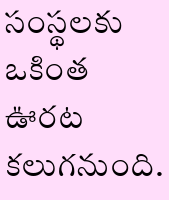సంస్థలకు ఒకింత ఊరట కలుగనుంది.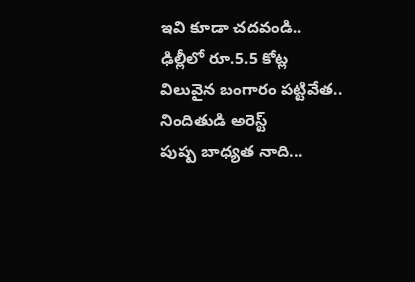ఇవి కూడా చదవండి..
ఢిల్లీలో రూ.5.5 కోట్ల విలువైన బంగారం పట్టివేత.. నిందితుడి అరెస్ట్
పుష్ప బాధ్యత నాది...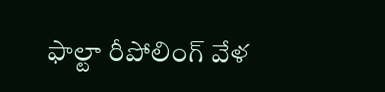ఫాల్టా రీపోలింగ్ వేళ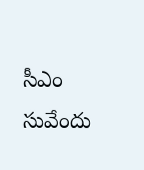సీఎం సువేందు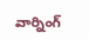వార్నింగ్